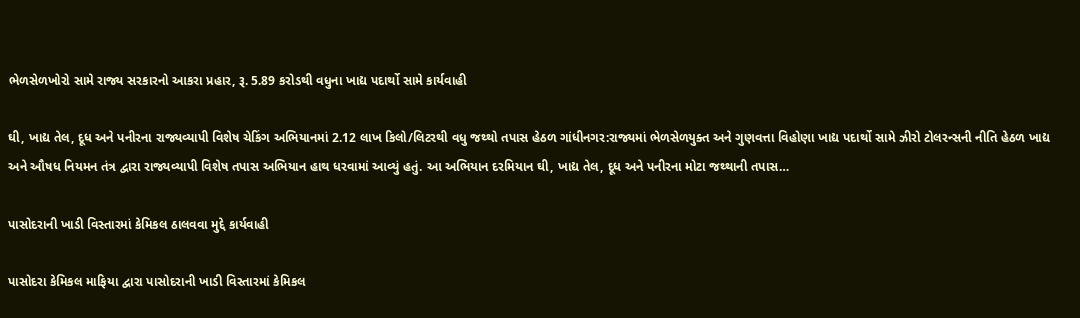ભેળસેળખોરો સામે રાજ્ય સરકારનો આકરા પ્રહાર, રૂ. 5.89 કરોડથી વધુના ખાદ્ય પદાર્થો સામે કાર્યવાહી

ઘી, ખાદ્ય તેલ, દૂધ અને પનીરના રાજ્યવ્યાપી વિશેષ ચેકિંગ અભિયાનમાં 2.12 લાખ કિલો/લિટરથી વધુ જથ્થો તપાસ હેઠળ ગાંધીનગર:રાજ્યમાં ભેળસેળયુક્ત અને ગુણવત્તા વિહોણા ખાદ્ય પદાર્થો સામે ઝીરો ટોલરન્સની નીતિ હેઠળ ખાદ્ય અને ઔષધ નિયમન તંત્ર દ્વારા રાજ્યવ્યાપી વિશેષ તપાસ અભિયાન હાથ ધરવામાં આવ્યું હતું. આ અભિયાન દરમિયાન ઘી, ખાદ્ય તેલ, દૂધ અને પનીરના મોટા જથ્થાની તપાસ…

પાસોદરાની ખાડી વિસ્તારમાં કેમિકલ ઠાલવવા મુદ્દે કાર્યવાહી

પાસોદરા કેમિકલ માફિયા દ્વારા પાસોદરાની ખાડી વિસ્તારમાં કેમિકલ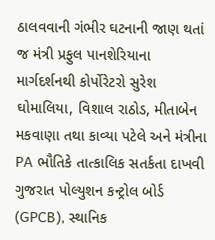ઠાલવવાની ગંભીર ઘટનાની જાણ થતાં જ મંત્રી પ્રફુલ પાનશેરિયાના માર્ગદર્શનથી કોર્પોરેટરો સુરેશ ઘોમાલિયા, વિશાલ રાઠોડ, મીતાબેન મકવાણા તથા કાવ્યા પટેલે અને મંત્રીના PA ભૌતિકે તાત્કાલિક સતર્કતા દાખવી ગુજરાત પોલ્યુશન કન્ટ્રોલ બોર્ડ (GPCB), સ્થાનિક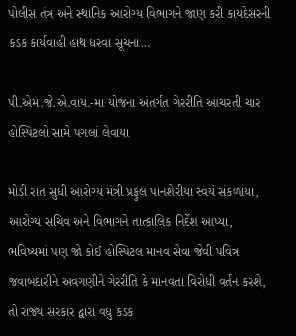પોલીસ તંત્ર અને સ્થાનિક આરોગ્ય વિભાગને જાણ કરી કાયદેસરની કડક કાર્યવાહી હાથ ધરવા સૂચના…

પી.એમ.જે.એ.વાય.-મા યોજના અંતર્ગત ગેરરીતિ આચરતી ચાર હોસ્પિટલો સામે પગલાં લેવાયા

મોડી રાત સુધી આરોગ્ય મંત્રી પ્રફુલ પાનશેરીયા સ્વયં સંકળાયા, આરોગ્ય સચિવ અને વિભાગને તાત્કાલિક નિર્દેશ આપ્યા, ભવિષ્યમાં પણ જો કોઈ હોસ્પિટલ માનવ સેવા જેવી પવિત્ર જવાબદારીને અવગણીને ગેરરીતિ કે માનવતા વિરોધી વર્તન કરશે, તો રાજ્ય સરકાર દ્વારા વધુ કડક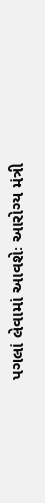પગલાં લેવામાં આવશેઃ આરોગ્ય મંત્રી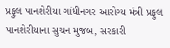પ્રફુલ પાનશેરીયા ગાંધીનગર આરોગ્ય મંત્રી પ્રફુલ પાનશેરીયાના સુચન મુજબ, સરકારી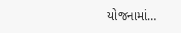યોજનામાં…